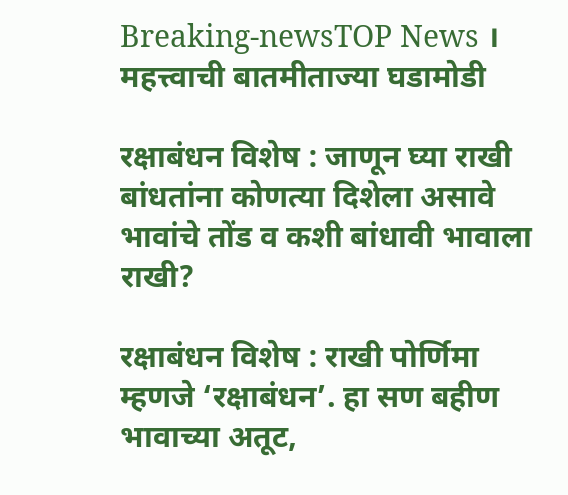Breaking-newsTOP News । महत्त्वाची बातमीताज्या घडामोडी

रक्षाबंधन विशेष : जाणून घ्या राखी बांधतांना कोणत्या दिशेला असावे भावांचे तोंड व कशी बांधावी भावाला राखी?

रक्षाबंधन विशेष : राखी पोर्णिमा म्हणजे ‘रक्षाबंधन’. हा सण बहीण भावाच्या अतूट,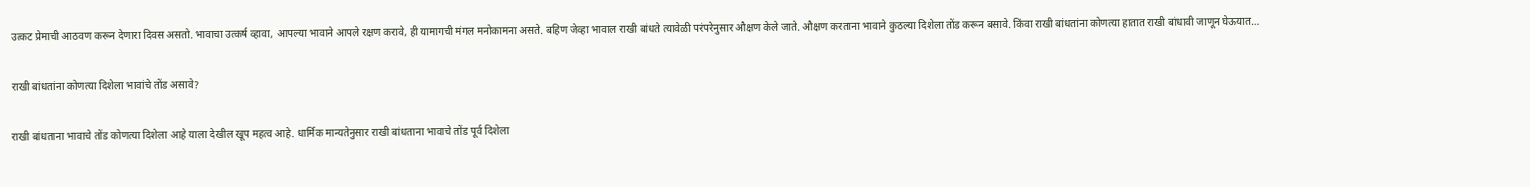उत्कट प्रेमाची आठवण करून देणारा दिवस असतो. भावाचा उत्कर्ष व्हावा, आपल्या भावाने आपले रक्षण करावे, ही यामागची मंगल मनोकामना असते. बहिण जेव्हा भावाल राखी बांधते त्यावेळी परंपरेनुसार औक्षण केले जाते. औक्षण करताना भावाने कुठल्या दिशेला तोंड करून बसावे. किंवा राखी बांधतांना कोणत्या हातात राखी बांधावी जाणून घेऊयात…

राखी बांधतांना कोणत्या दिशेला भावांचे तोंड असावे?

राखी बांधताना भावाचे तोंड कोणत्या दिशेला आहे याला देखील खूप महत्व आहे. धार्मिक मान्यतेनुसार राखी बांधताना भावाचे तोंड पूर्व दिशेला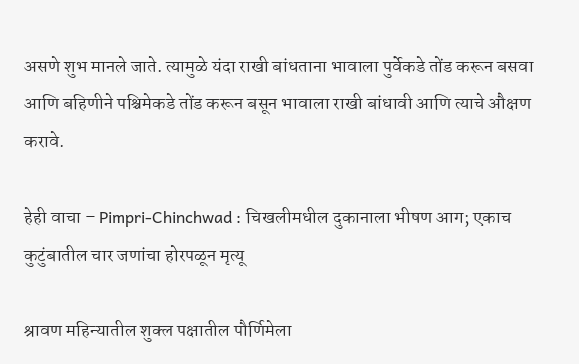असणे शुभ मानले जाते. त्यामुळे यंदा राखी बांधताना भावाला पुर्वेकडे तोंड करून बसवा आणि बहिणीने पश्चिमेकडे तोंड करून बसून भावाला राखी बांधावी आणि त्याचे औक्षण करावे.

हेही वाचा – Pimpri-Chinchwad : चिखलीमधील दुकानाला भीषण आग; एकाच कुटुंबातील चार जणांचा होरपळून मृत्यू

श्रावण महिन्यातील शुक्ल पक्षातील पौर्णिमेला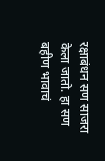रक्षाबंधन सण साजरा केला जातो. हा सण बहीण भावाचं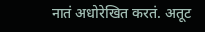नातं अधोरेखित करतं. अतूट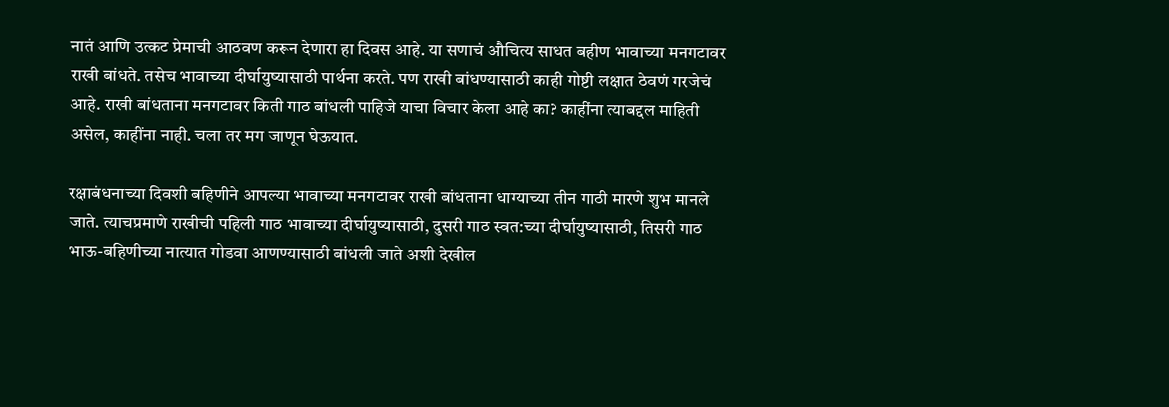नातं आणि उत्कट प्रेमाची आठवण करून देणारा हा दिवस आहे. या सणाचं औचित्य साधत बहीण भावाच्या मनगटावर राखी बांधते. तसेच भावाच्या दीर्घायुष्यासाठी पार्थना करते. पण राखी बांधण्यासाठी काही गोष्टी लक्षात ठेवणं गरजेचं आहे. राखी बांधताना मनगटावर किती गाठ बांधली पाहिजे याचा विचार केला आहे का? काहींना त्याबद्दल माहिती असेल, काहींना नाही. चला तर मग जाणून घेऊयात.

रक्षाबंधनाच्या दिवशी बहिणीने आपल्या भावाच्या मनगटावर राखी बांधताना धाग्याच्या तीन गाठी मारणे शुभ मानले जाते. त्याचप्रमाणे राखीची पहिली गाठ भावाच्या दीर्घायुष्यासाठी, दुसरी गाठ स्वत:च्या दीर्घायुष्यासाठी, तिसरी गाठ भाऊ-बहिणीच्या नात्यात गोडवा आणण्यासाठी बांधली जाते अशी देखील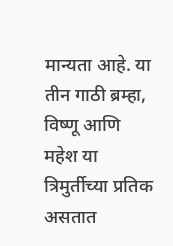मान्यता आहे. या तीन गाठी ब्रम्हा, विष्णू आणि महेश या त्रिमुर्तीच्या प्रतिक असतात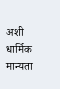अशी धार्मिक मान्यता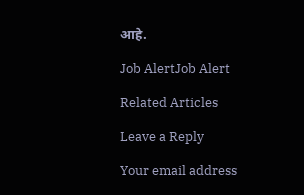आहे.

Job AlertJob Alert

Related Articles

Leave a Reply

Your email address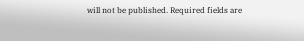will not be published. Required fields are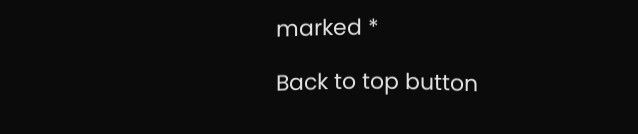marked *

Back to top button